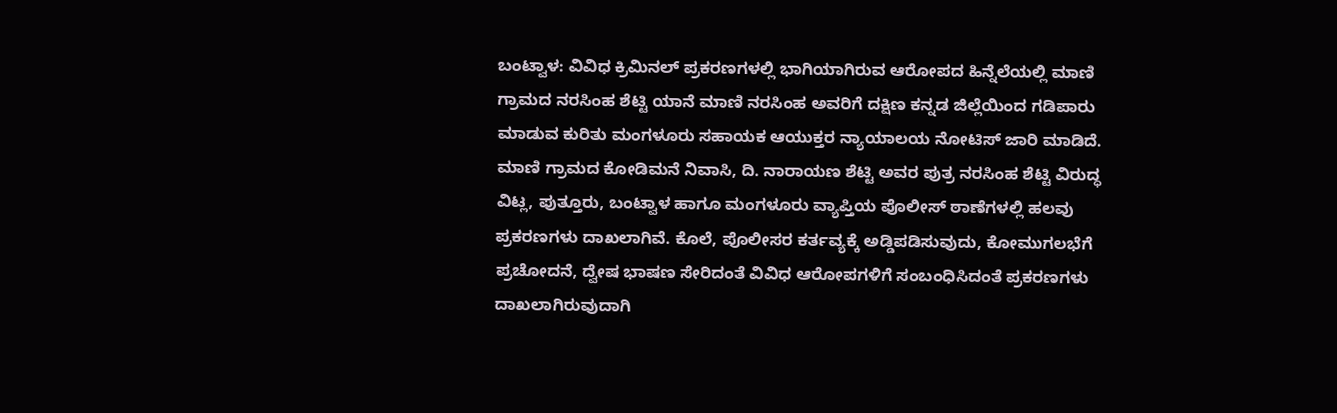ಬಂಟ್ವಾಳ: ವಿವಿಧ ಕ್ರಿಮಿನಲ್ ಪ್ರಕರಣಗಳಲ್ಲಿ ಭಾಗಿಯಾಗಿರುವ ಆರೋಪದ ಹಿನ್ನೆಲೆಯಲ್ಲಿ ಮಾಣಿ ಗ್ರಾಮದ ನರಸಿಂಹ ಶೆಟ್ಟಿ ಯಾನೆ ಮಾಣಿ ನರಸಿಂಹ ಅವರಿಗೆ ದಕ್ಷಿಣ ಕನ್ನಡ ಜಿಲ್ಲೆಯಿಂದ ಗಡಿಪಾರು ಮಾಡುವ ಕುರಿತು ಮಂಗಳೂರು ಸಹಾಯಕ ಆಯುಕ್ತರ ನ್ಯಾಯಾಲಯ ನೋಟಿಸ್ ಜಾರಿ ಮಾಡಿದೆ.
ಮಾಣಿ ಗ್ರಾಮದ ಕೋಡಿಮನೆ ನಿವಾಸಿ, ದಿ. ನಾರಾಯಣ ಶೆಟ್ಟಿ ಅವರ ಪುತ್ರ ನರಸಿಂಹ ಶೆಟ್ಟಿ ವಿರುದ್ಧ ವಿಟ್ಲ, ಪುತ್ತೂರು, ಬಂಟ್ವಾಳ ಹಾಗೂ ಮಂಗಳೂರು ವ್ಯಾಪ್ತಿಯ ಪೊಲೀಸ್ ಠಾಣೆಗಳಲ್ಲಿ ಹಲವು ಪ್ರಕರಣಗಳು ದಾಖಲಾಗಿವೆ. ಕೊಲೆ, ಪೊಲೀಸರ ಕರ್ತವ್ಯಕ್ಕೆ ಅಡ್ಡಿಪಡಿಸುವುದು, ಕೋಮುಗಲಭೆಗೆ ಪ್ರಚೋದನೆ, ದ್ವೇಷ ಭಾಷಣ ಸೇರಿದಂತೆ ವಿವಿಧ ಆರೋಪಗಳಿಗೆ ಸಂಬಂಧಿಸಿದಂತೆ ಪ್ರಕರಣಗಳು ದಾಖಲಾಗಿರುವುದಾಗಿ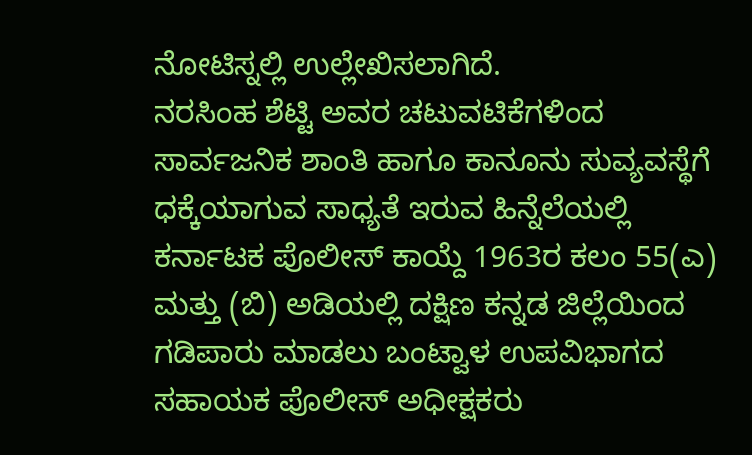ನೋಟಿಸ್ನಲ್ಲಿ ಉಲ್ಲೇಖಿಸಲಾಗಿದೆ.
ನರಸಿಂಹ ಶೆಟ್ಟಿ ಅವರ ಚಟುವಟಿಕೆಗಳಿಂದ ಸಾರ್ವಜನಿಕ ಶಾಂತಿ ಹಾಗೂ ಕಾನೂನು ಸುವ್ಯವಸ್ಥೆಗೆ ಧಕ್ಕೆಯಾಗುವ ಸಾಧ್ಯತೆ ಇರುವ ಹಿನ್ನೆಲೆಯಲ್ಲಿ ಕರ್ನಾಟಕ ಪೊಲೀಸ್ ಕಾಯ್ದೆ 1963ರ ಕಲಂ 55(ಎ) ಮತ್ತು (ಬಿ) ಅಡಿಯಲ್ಲಿ ದಕ್ಷಿಣ ಕನ್ನಡ ಜಿಲ್ಲೆಯಿಂದ ಗಡಿಪಾರು ಮಾಡಲು ಬಂಟ್ವಾಳ ಉಪವಿಭಾಗದ ಸಹಾಯಕ ಪೊಲೀಸ್ ಅಧೀಕ್ಷಕರು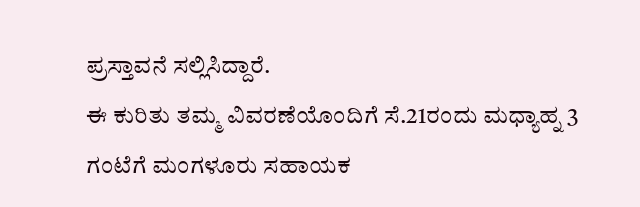ಪ್ರಸ್ತಾವನೆ ಸಲ್ಲಿಸಿದ್ದಾರೆ.
ಈ ಕುರಿತು ತಮ್ಮ ವಿವರಣೆಯೊಂದಿಗೆ ಸೆ.21ರಂದು ಮಧ್ಯಾಹ್ನ 3 ಗಂಟೆಗೆ ಮಂಗಳೂರು ಸಹಾಯಕ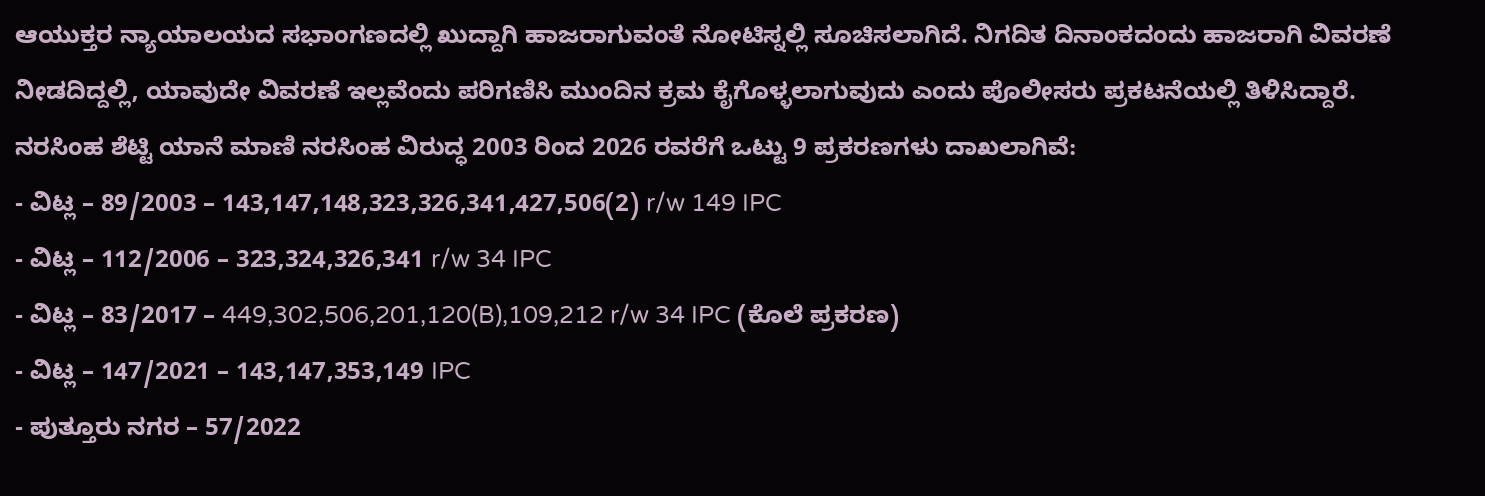ಆಯುಕ್ತರ ನ್ಯಾಯಾಲಯದ ಸಭಾಂಗಣದಲ್ಲಿ ಖುದ್ದಾಗಿ ಹಾಜರಾಗುವಂತೆ ನೋಟಿಸ್ನಲ್ಲಿ ಸೂಚಿಸಲಾಗಿದೆ. ನಿಗದಿತ ದಿನಾಂಕದಂದು ಹಾಜರಾಗಿ ವಿವರಣೆ ನೀಡದಿದ್ದಲ್ಲಿ, ಯಾವುದೇ ವಿವರಣೆ ಇಲ್ಲವೆಂದು ಪರಿಗಣಿಸಿ ಮುಂದಿನ ಕ್ರಮ ಕೈಗೊಳ್ಳಲಾಗುವುದು ಎಂದು ಪೊಲೀಸರು ಪ್ರಕಟನೆಯಲ್ಲಿ ತಿಳಿಸಿದ್ದಾರೆ.
ನರಸಿಂಹ ಶೆಟ್ಟಿ ಯಾನೆ ಮಾಣಿ ನರಸಿಂಹ ವಿರುದ್ಧ 2003 ರಿಂದ 2026 ರವರೆಗೆ ಒಟ್ಟು 9 ಪ್ರಕರಣಗಳು ದಾಖಲಾಗಿವೆ:
- ವಿಟ್ಲ – 89/2003 – 143,147,148,323,326,341,427,506(2) r/w 149 IPC
- ವಿಟ್ಲ – 112/2006 – 323,324,326,341 r/w 34 IPC
- ವಿಟ್ಲ – 83/2017 – 449,302,506,201,120(B),109,212 r/w 34 IPC (ಕೊಲೆ ಪ್ರಕರಣ)
- ವಿಟ್ಲ – 147/2021 – 143,147,353,149 IPC
- ಪುತ್ತೂರು ನಗರ – 57/2022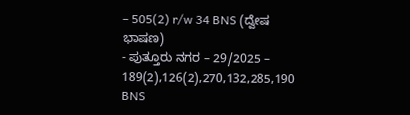– 505(2) r/w 34 BNS (ದ್ವೇಷ ಭಾಷಣ)
- ಪುತ್ತೂರು ನಗರ – 29/2025 – 189(2),126(2),270,132,285,190 BNS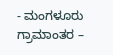- ಮಂಗಳೂರು ಗ್ರಾಮಾಂತರ –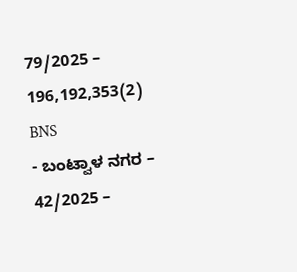79/2025 – 196,192,353(2) BNS
- ಬಂಟ್ವಾಳ ನಗರ – 42/2025 –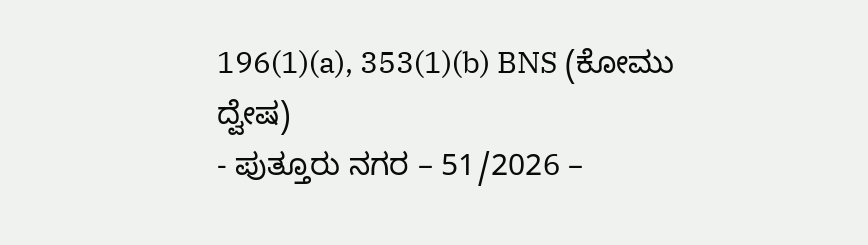196(1)(a), 353(1)(b) BNS (ಕೋಮು ದ್ವೇಷ)
- ಪುತ್ತೂರು ನಗರ – 51/2026 –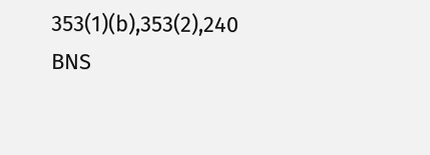353(1)(b),353(2),240 BNS